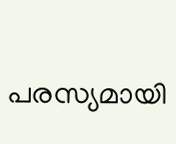പരസ്യമായി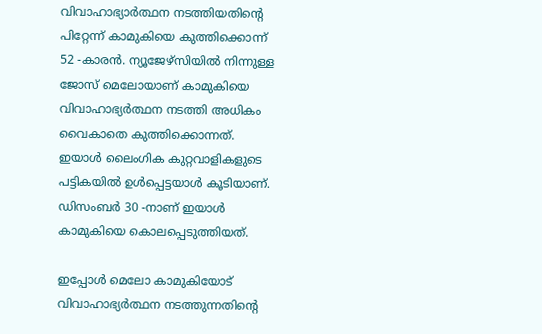വിവാഹാഭ്യാർത്ഥന നടത്തിയതിന്റെ പിറ്റേന്ന് കാമുകിയെ കുത്തിക്കൊന്ന് 52 -കാരൻ. ന്യൂജേഴ്‌സിയില്‍ നിന്നുള്ള ജോസ് മെലോയാണ് കാമുകിയെ വിവാഹാഭ്യർത്ഥന നടത്തി അധികം വൈകാതെ കുത്തിക്കൊന്നത്. ഇയാള്‍ ലൈംഗിക കുറ്റവാളികളുടെ പട്ടികയില്‍ ഉള്‍പ്പെട്ടയാള്‍ കൂടിയാണ്. ഡിസംബര്‍ 30 -നാണ് ഇയാള്‍ കാമുകിയെ കൊലപ്പെടുത്തിയത്.

ഇപ്പോള്‍ മെലോ കാമുകിയോട് വിവാഹാഭ്യർത്ഥന നടത്തുന്നതിന്റെ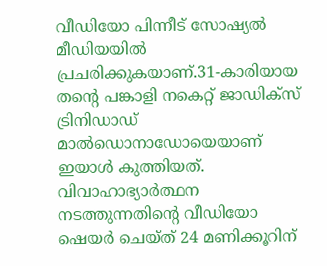വീഡിയോ പിന്നീട് സോഷ്യല്‍ മീഡിയയില്‍ പ്രചരിക്കുകയാണ്.31-കാരിയായ തന്റെ പങ്കാളി നകെറ്റ് ജാഡിക്സ് ട്രിനിഡാഡ് മാല്‍ഡൊനാഡോയെയാണ് ഇയാള്‍ കുത്തിയത്. വിവാഹാഭ്യാർത്ഥന നടത്തുന്നതിന്റെ വീഡിയോ ഷെയർ ചെയ്ത് 24 മണിക്കൂറിന്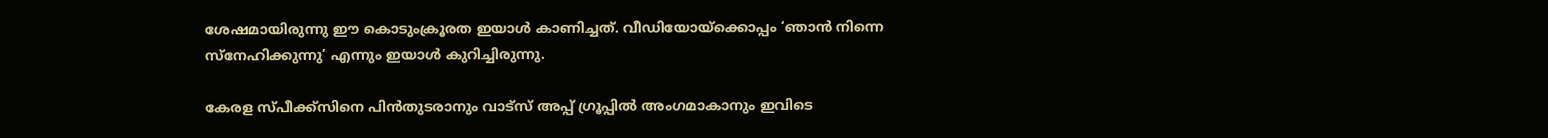ശേഷമായിരുന്നു ഈ കൊടുംക്രൂരത ഇയാള്‍ കാണിച്ചത്. വീഡിയോയ്ക്കൊപ്പം ‘ഞാൻ നിന്നെ സ്നേഹിക്കുന്നു’ എന്നും ഇയാള്‍ കുറിച്ചിരുന്നു.

കേരള സ്പീക്ക്സിനെ പിൻതുടരാനും വാട്സ് അപ്പ് ഗ്രൂപ്പിൽ അംഗമാകാനും ഇവിടെ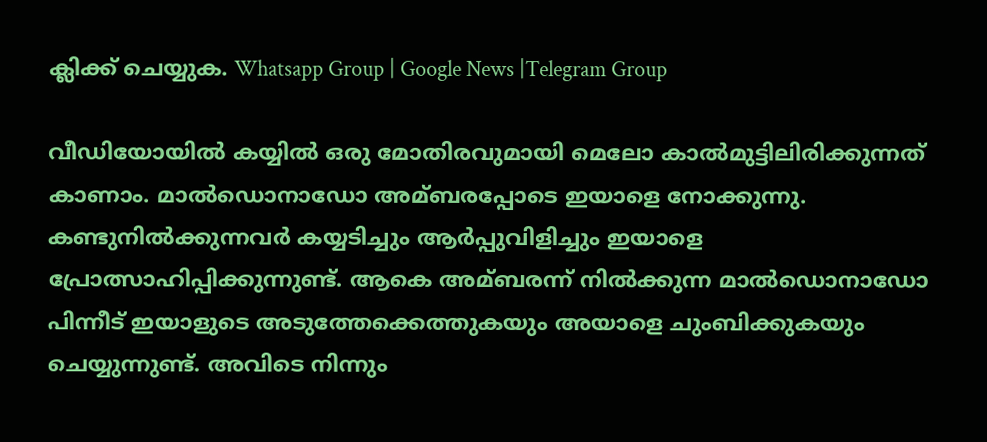ക്ലിക്ക് ചെയ്യുക. Whatsapp Group | Google News |Telegram Group

വീഡിയോയില്‍ കയ്യില്‍ ഒരു മോതിരവുമായി മെലോ കാല്‍മുട്ടിലിരിക്കുന്നത് കാണാം. മാല്‍ഡൊനാഡോ അമ്ബരപ്പോടെ ഇയാളെ നോക്കുന്നു. കണ്ടുനില്‍ക്കുന്നവർ കയ്യടിച്ചും ആർപ്പുവിളിച്ചും ഇയാളെ പ്രോത്സാഹിപ്പിക്കുന്നുണ്ട്. ആകെ അമ്ബരന്ന് നില്‍ക്കുന്ന മാല്‍ഡൊനാഡോ പിന്നീട് ഇയാളുടെ അടുത്തേക്കെത്തുകയും അയാളെ ചുംബിക്കുകയും ചെയ്യുന്നുണ്ട്. അവിടെ നിന്നും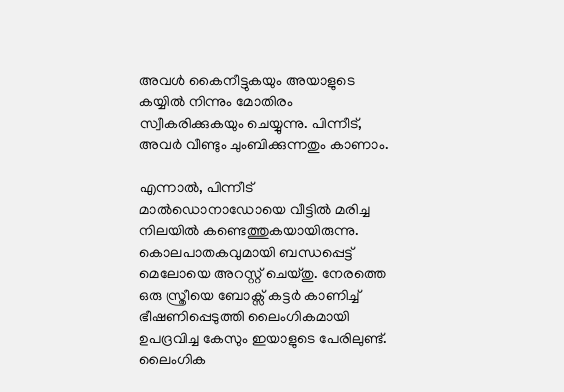അവള്‍ കൈനീട്ടുകയും അയാളുടെ കയ്യില്‍ നിന്നും മോതിരം സ്വീകരിക്കുകയും ചെയ്യുന്നു. പിന്നീട്, അവർ വീണ്ടും ചുംബിക്കുന്നതും കാണാം.

എന്നാല്‍, പിന്നീട് മാല്‍ഡൊനാഡോയെ വീട്ടില്‍ മരിച്ച നിലയില്‍ കണ്ടെത്തുകയായിരുന്നു. കൊലപാതകവുമായി ബന്ധപ്പെട്ട് മെലോയെ അറസ്റ്റ് ചെയ്തു. നേരത്തെ ഒരു സ്ത്രീയെ ബോക്സ് കട്ടർ കാണിച്ച്‌ ഭീഷണിപ്പെടുത്തി ലൈംഗികമായി ഉപദ്രവിച്ച കേസും ഇയാളുടെ പേരിലുണ്ട്. ലൈംഗിക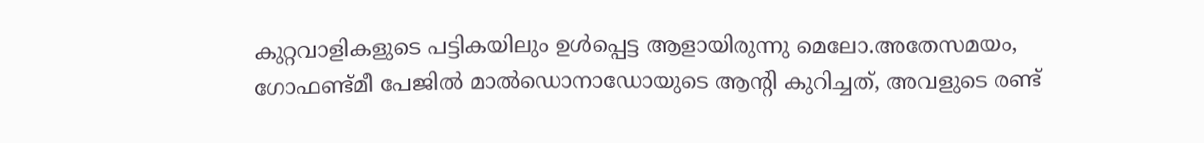കുറ്റവാളികളുടെ പട്ടികയിലും ഉള്‍പ്പെട്ട ആളായിരുന്നു മെലോ.അതേസമയം, ഗോഫണ്ട്മീ പേജില്‍ മാല്‍ഡൊനാഡോയുടെ ആന്റി കുറിച്ചത്, അവളുടെ രണ്ട്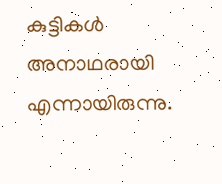കുട്ടികള്‍ അനാഥരായി എന്നായിരുന്നു.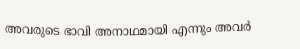അവരുടെ ഭാവി അനാഥമായി എന്നും അവർ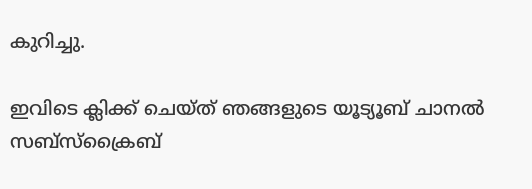കുറിച്ചു.

ഇവിടെ ക്ലിക്ക് ചെയ്ത് ഞങ്ങളുടെ യൂട്യൂബ് ചാനൽ സബ്സ്ക്രൈബ്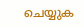ചെയ്യുക